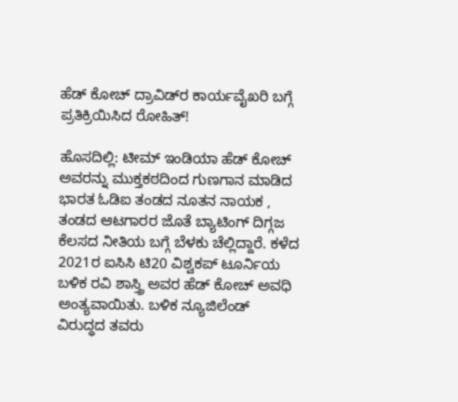ಹೆಡ್‌ ಕೋಚ್‌ ದ್ರಾವಿಡ್‌ರ ಕಾರ್ಯವೈಖರಿ ಬಗ್ಗೆ ಪ್ರತಿಕ್ರಿಯಿಸಿದ ರೋಹಿತ್‌!

ಹೊಸದಿಲ್ಲಿ: ಟೀಮ್‌ ಇಂಡಿಯಾ ಹೆಡ್‌ ಕೋಚ್‌ ಅವರನ್ನು ಮುಕ್ತಕಠದಿಂದ ಗುಣಗಾನ ಮಾಡಿದ ಭಾರತ ಓಡಿಐ ತಂಡದ ನೂತನ ನಾಯಕ , ತಂಡದ ಆಟಗಾರರ ಜೊತೆ ಬ್ಯಾಟಿಂಗ್‌ ದಿಗ್ಗಜ ಕೆಲಸದ ನೀತಿಯ ಬಗ್ಗೆ ಬೆಳಕು ಚೆಲ್ಲಿದ್ದಾರೆ. ಕಳೆದ 2021ರ ಐಸಿಸಿ ಟಿ20 ವಿಶ್ವಕಪ್‌ ಟೂರ್ನಿಯ ಬಳಿಕ ರವಿ ಶಾಸ್ತ್ರಿ ಅವರ ಹೆಡ್‌ ಕೋಚ್‌ ಅವಧಿ ಅಂತ್ಯವಾಯಿತು. ಬಳಿಕ ನ್ಯೂಜಿಲೆಂಡ್‌ ವಿರುದ್ಧದ ತವರು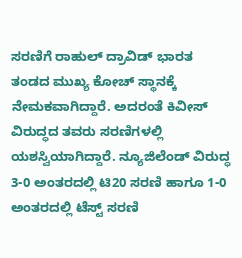ಸರಣಿಗೆ ರಾಹುಲ್‌ ದ್ರಾವಿಡ್‌ ಭಾರತ ತಂಡದ ಮುಖ್ಯ ಕೋಚ್ ಸ್ಥಾನಕ್ಕೆ ನೇಮಕವಾಗಿದ್ದಾರೆ. ಅದರಂತೆ ಕಿವೀಸ್‌ ವಿರುದ್ಧದ ತವರು ಸರಣಿಗಳಲ್ಲಿ ಯಶಸ್ವಿಯಾಗಿದ್ದಾರೆ. ನ್ಯೂಜಿಲೆಂಡ್‌ ವಿರುದ್ಧ 3-0 ಅಂತರದಲ್ಲಿ ಟಿ20 ಸರಣಿ ಹಾಗೂ 1-0 ಅಂತರದಲ್ಲಿ ಟೆಸ್ಟ್‌ ಸರಣಿ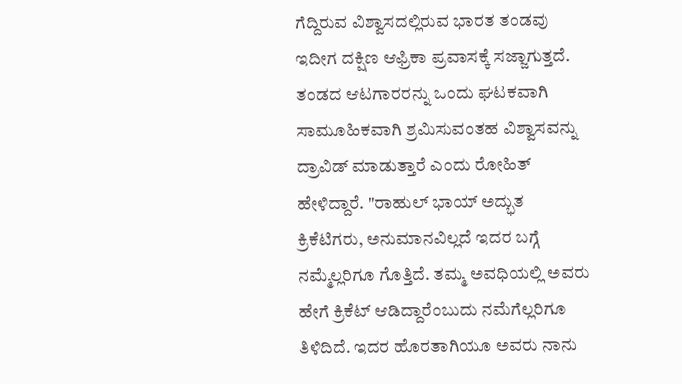ಗೆದ್ದಿರುವ ವಿಶ್ವಾಸದಲ್ಲಿರುವ ಭಾರತ ತಂಡವು ಇದೀಗ ದಕ್ಷಿಣ ಆಫ್ರಿಕಾ ಪ್ರವಾಸಕ್ಕೆ ಸಜ್ಜಾಗುತ್ತದೆ. ತಂಡದ ಆಟಗಾರರನ್ನು ಒಂದು ಘಟಕವಾಗಿ ಸಾಮೂಹಿಕವಾಗಿ ಶ್ರಮಿಸುವಂತಹ ವಿಶ್ವಾಸವನ್ನು ದ್ರಾವಿಡ್‌ ಮಾಡುತ್ತಾರೆ ಎಂದು ರೋಹಿತ್‌ ಹೇಳಿದ್ದಾರೆ. "ರಾಹುಲ್ ಭಾಯ್‌ ಅದ್ಭುತ ಕ್ರಿಕೆಟಿಗರು, ಅನುಮಾನವಿಲ್ಲದೆ ಇದರ ಬಗ್ಗೆ ನಮ್ಮೆಲ್ಲರಿಗೂ ಗೊತ್ತಿದೆ. ತಮ್ಮ ಅವಧಿಯಲ್ಲಿ ಅವರು ಹೇಗೆ ಕ್ರಿಕೆಟ್‌ ಆಡಿದ್ದಾರೆಂಬುದು ನಮೆಗೆಲ್ಲರಿಗೂ ತಿಳಿದಿದೆ. ಇದರ ಹೊರತಾಗಿಯೂ ಅವರು ನಾನು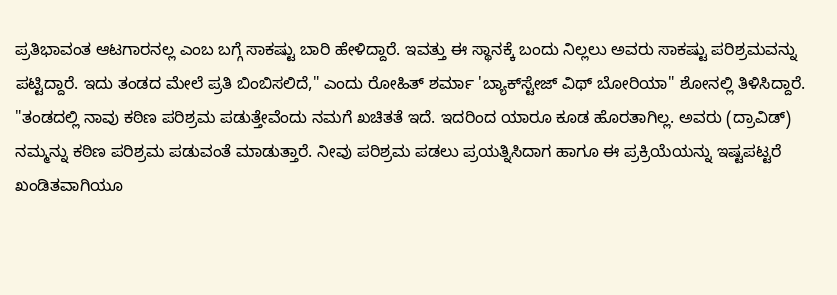ಪ್ರತಿಭಾವಂತ ಆಟಗಾರನಲ್ಲ ಎಂಬ ಬಗ್ಗೆ ಸಾಕಷ್ಟು ಬಾರಿ ಹೇಳಿದ್ದಾರೆ. ಇವತ್ತು ಈ ಸ್ಥಾನಕ್ಕೆ ಬಂದು ನಿಲ್ಲಲು ಅವರು ಸಾಕಷ್ಟು ಪರಿಶ್ರಮವನ್ನು ಪಟ್ಟಿದ್ದಾರೆ. ಇದು ತಂಡದ ಮೇಲೆ ಪ್ರತಿ ಬಿಂಬಿಸಲಿದೆ," ಎಂದು ರೋಹಿತ್‌ ಶರ್ಮಾ 'ಬ್ಯಾಕ್‌ಸ್ಟೇಜ್‌ ವಿಥ್‌ ಬೋರಿಯಾ" ಶೋನಲ್ಲಿ ತಿಳಿಸಿದ್ದಾರೆ. "ತಂಡದಲ್ಲಿ ನಾವು ಕಠಿಣ ಪರಿಶ್ರಮ ಪಡುತ್ತೇವೆಂದು ನಮಗೆ ಖಚಿತತೆ ಇದೆ. ಇದರಿಂದ ಯಾರೂ ಕೂಡ ಹೊರತಾಗಿಲ್ಲ. ಅವರು (ದ್ರಾವಿಡ್‌) ನಮ್ಮನ್ನು ಕಠಿಣ ಪರಿಶ್ರಮ ಪಡುವಂತೆ ಮಾಡುತ್ತಾರೆ. ನೀವು ಪರಿಶ್ರಮ ಪಡಲು ಪ್ರಯತ್ನಿಸಿದಾಗ ಹಾಗೂ ಈ ಪ್ರಕ್ರಿಯೆಯನ್ನು ಇಷ್ಟಪಟ್ಟರೆ ಖಂಡಿತವಾಗಿಯೂ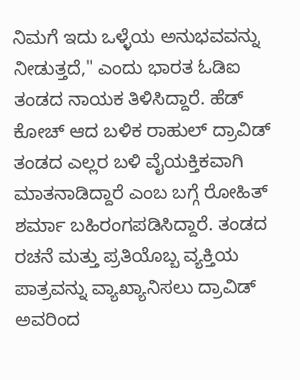ನಿಮಗೆ ಇದು ಒಳ್ಳೆಯ ಅನುಭವವನ್ನು ನೀಡುತ್ತದೆ," ಎಂದು ಭಾರತ ಓಡಿಐ ತಂಡದ ನಾಯಕ ತಿಳಿಸಿದ್ದಾರೆ. ಹೆಡ್‌ ಕೋಚ್‌ ಆದ ಬಳಿಕ ರಾಹುಲ್‌ ದ್ರಾವಿಡ್‌ ತಂಡದ ಎಲ್ಲರ ಬಳಿ ವೈಯಕ್ತಿಕವಾಗಿ ಮಾತನಾಡಿದ್ದಾರೆ ಎಂಬ ಬಗ್ಗೆ ರೋಹಿತ್‌ ಶರ್ಮಾ ಬಹಿರಂಗಪಡಿಸಿದ್ದಾರೆ. ತಂಡದ ರಚನೆ ಮತ್ತು ಪ್ರತಿಯೊಬ್ಬ ವ್ಯಕ್ತಿಯ ಪಾತ್ರವನ್ನು ವ್ಯಾಖ್ಯಾನಿಸಲು ದ್ರಾವಿಡ್‌ ಅವರಿಂದ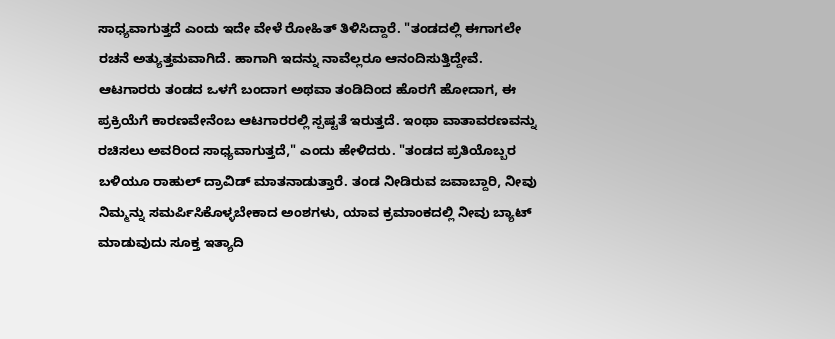ಸಾಧ್ಯವಾಗುತ್ತದೆ ಎಂದು ಇದೇ ವೇಳೆ ರೋಹಿತ್‌ ತಿಳಿಸಿದ್ದಾರೆ. "ತಂಡದಲ್ಲಿ ಈಗಾಗಲೇ ರಚನೆ ಅತ್ಯುತ್ತಮವಾಗಿದೆ. ಹಾಗಾಗಿ ಇದನ್ನು ನಾವೆಲ್ಲರೂ ಆನಂದಿಸುತ್ತಿದ್ದೇವೆ. ಆಟಗಾರರು ತಂಡದ ಒಳಗೆ ಬಂದಾಗ ಅಥವಾ ತಂಡಿದಿಂದ ಹೊರಗೆ ಹೋದಾಗ, ಈ ಪ್ರಕ್ರಿಯೆಗೆ ಕಾರಣವೇನೆಂಬ ಆಟಗಾರರಲ್ಲಿ ಸ್ಪಷ್ಟತೆ ಇರುತ್ತದೆ. ಇಂಥಾ ವಾತಾವರಣವನ್ನು ರಚಿಸಲು ಅವರಿಂದ ಸಾಧ್ಯವಾಗುತ್ತದೆ," ಎಂದು ಹೇಳಿದರು. "ತಂಡದ ಪ್ರತಿಯೊಬ್ಬರ ಬಳಿಯೂ ರಾಹುಲ್‌ ದ್ರಾವಿಡ್‌ ಮಾತನಾಡುತ್ತಾರೆ. ತಂಡ ನೀಡಿರುವ ಜವಾಬ್ದಾರಿ, ನೀವು ನಿಮ್ಮನ್ನು ಸಮರ್ಪಿಸಿಕೊಳ್ಳಬೇಕಾದ ಅಂಶಗಳು, ಯಾವ ಕ್ರಮಾಂಕದಲ್ಲಿ ನೀವು ಬ್ಯಾಟ್‌ ಮಾಡುವುದು ಸೂಕ್ತ ಇತ್ಯಾದಿ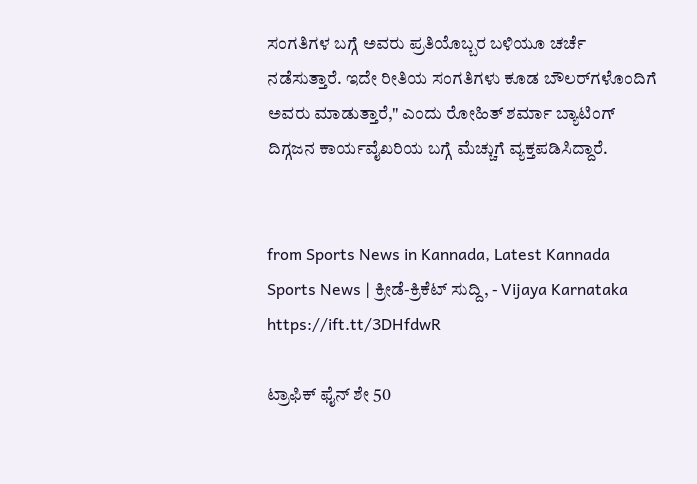ಸಂಗತಿಗಳ ಬಗ್ಗೆ ಅವರು ಪ್ರತಿಯೊಬ್ಬರ ಬಳಿಯೂ ಚರ್ಚೆ ನಡೆಸುತ್ತಾರೆ. ಇದೇ ರೀತಿಯ ಸಂಗತಿಗಳು ಕೂಡ ಬೌಲರ್‌ಗಳೊಂದಿಗೆ ಅವರು ಮಾಡುತ್ತಾರೆ," ಎಂದು ರೋಹಿತ್‌ ಶರ್ಮಾ ಬ್ಯಾಟಿಂಗ್‌ ದಿಗ್ಗಜನ ಕಾರ್ಯವೈಖರಿಯ ಬಗ್ಗೆ ಮೆಚ್ಚುಗೆ ವ್ಯಕ್ತಪಡಿಸಿದ್ದಾರೆ.


from Sports News in Kannada, Latest Kannada Sports News | ಕ್ರೀಡೆ-ಕ್ರಿಕೆಟ್ ಸುದ್ದಿ, - Vijaya Karnataka https://ift.tt/3DHfdwR

ಟ್ರಾಫಿಕ್‌ ಫೈನ್‌ ಶೇ 50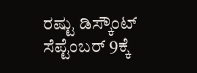ರಷ್ಟು ಡಿಸ್ಕೌಂಟ್‌ ಸೆಪ್ಟೆಂಬರ್‌ 9ಕ್ಕೆ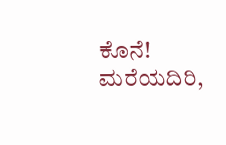ಕೊನೆ! ಮರೆಯದಿರಿ,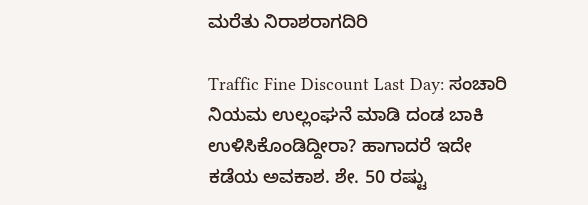ಮರೆತು ನಿರಾಶರಾಗದಿರಿ

Traffic Fine Discount Last Day: ಸಂಚಾರಿ ನಿಯಮ ಉಲ್ಲಂಘನೆ ಮಾಡಿ ದಂಡ ಬಾಕಿ ಉಳಿಸಿಕೊಂಡಿದ್ದೀರಾ? ಹಾಗಾದರೆ ಇದೇ ಕಡೆಯ ಅವಕಾಶ. ಶೇ. 50 ರಷ್ಟು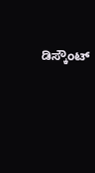ಡಿಸ್ಕೌಂಟ್‌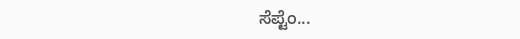ಸೆಪ್ಟೆಂ...